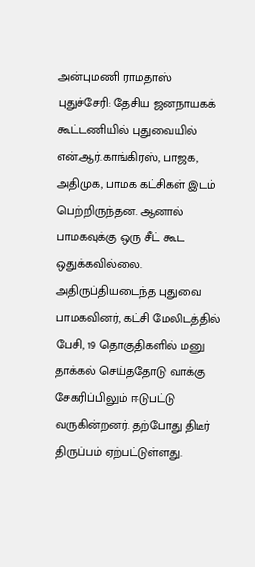அன்புமணி ராமதாஸ்
புதுச்சேரி: தேசிய ஜனநாயகக் கூட்டணியில் புதுவையில் என்.ஆர்.காங்கிரஸ், பாஜக, அதிமுக, பாமக கட்சிகள் இடம் பெற்றிருந்தன. ஆனால் பாமகவுக்கு ஒரு சீட் கூட ஒதுக்கவில்லை. அதிருப்தியடைந்த புதுவை பாமகவினர், கட்சி மேலிடத்தில் பேசி, 19 தொகுதிகளில் மனு தாக்கல் செய்ததோடு வாக்கு சேகரிப்பிலும் ஈடுபட்டு வருகின்றனர். தற்போது திடீர் திருப்பம் ஏற்பட்டுள்ளது.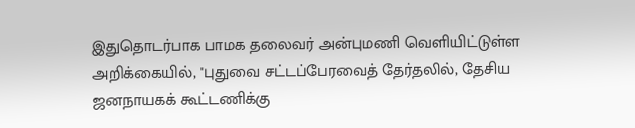இதுதொடர்பாக பாமக தலைவர் அன்புமணி வெளியிட்டுள்ள அறிக்கையில், "புதுவை சட்டப்பேரவைத் தேர்தலில், தேசிய ஜனநாயகக் கூட்டணிக்கு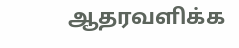ஆதரவளிக்க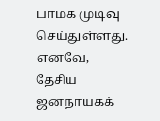பாமக முடிவு செய்துள்ளது. எனவே, தேசிய ஜனநாயகக்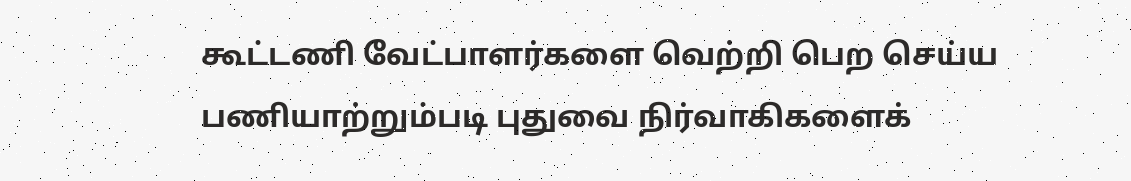கூட்டணி வேட்பாளர்களை வெற்றி பெற செய்ய பணியாற்றும்படி புதுவை நிர்வாகிகளைக்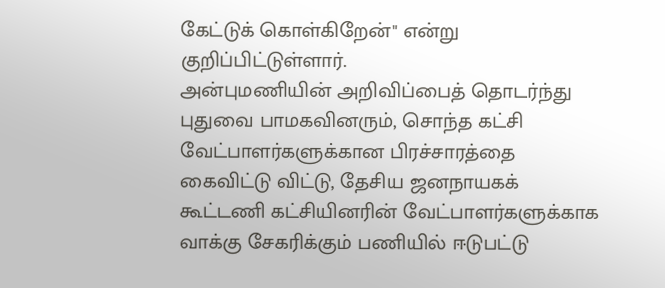கேட்டுக் கொள்கிறேன்" என்று குறிப்பிட்டுள்ளார்.
அன்புமணியின் அறிவிப்பைத் தொடர்ந்து புதுவை பாமகவினரும், சொந்த கட்சி வேட்பாளர்களுக்கான பிரச்சாரத்தை கைவிட்டு விட்டு, தேசிய ஜனநாயகக் கூட்டணி கட்சியினரின் வேட்பாளர்களுக்காக வாக்கு சேகரிக்கும் பணியில் ஈடுபட்டு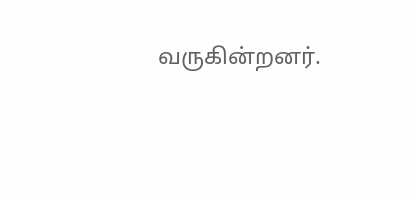வருகின்றனர்.